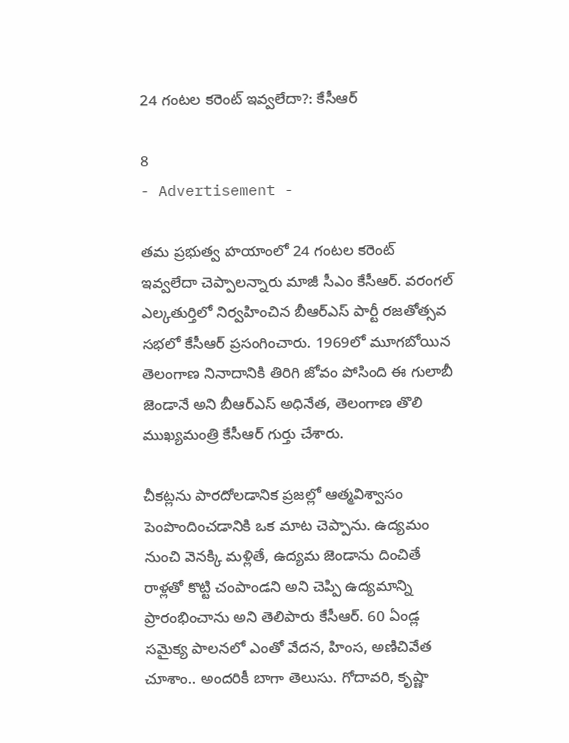24 గంటల కరెంట్ ఇవ్వలేదా?: కేసీఆర్

8
- Advertisement -

తమ ప్రభుత్వ హయాంలో 24 గంటల కరెంట్ ఇవ్వలేదా చెప్పాలన్నారు మాజీ సీఎం కేసీఆర్. వ‌రంగ‌ల్ ఎల్క‌తుర్తిలో నిర్వ‌హించిన బీఆర్ఎస్ పార్టీ ర‌జ‌తోత్స‌వ స‌భ‌లో కేసీఆర్ ప్ర‌సంగించారు. 1969లో మూగ‌బోయిన తెలంగాణ నినాదానికి తిరిగి జోవం పోసింది ఈ గులాబీ జెండానే అని బీఆర్ఎస్ అధినేత‌, తెలంగాణ తొలి ముఖ్య‌మంత్రి కేసీఆర్ గుర్తు చేశారు.

చీక‌ట్ల‌ను పార‌దోల‌డానిక ప్ర‌జ‌ల్లో ఆత్మ‌విశ్వాసం పెంపొందించ‌డానికి ఒక మాట చెప్పాను. ఉద్య‌మం నుంచి వెన‌క్కి మ‌ళ్లితే, ఉద్య‌మ జెండాను దించితే రాళ్ల‌తో కొట్టి చంపాండ‌ని అని చెప్పి ఉద్య‌మాన్ని ప్రారంభించాను అని తెలిపారు కేసీఆర్. 60 ఏండ్ల స‌మైక్య పాల‌న‌లో ఎంతో వేద‌న, హింస, అణిచివేత చూశాం.. అంద‌రికీ బాగా తెలుసు. గోదావ‌రి, కృష్ణా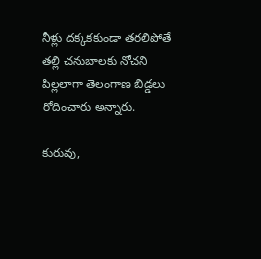నీళ్లు ద‌క్క‌క‌కుండా త‌ర‌లిపోతే త‌ల్లి చ‌నుబాల‌కు నోచ‌ని పిల్ల‌లాగా తెలంగాణ బిడ్డ‌లు రోదించారు అన్నారు.

కురువు,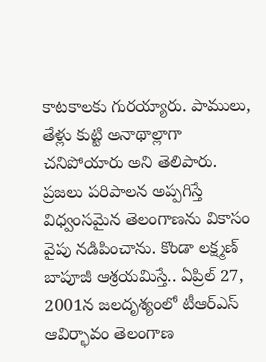కాట‌కాల‌కు గుర‌య్యారు. పాములు, తేళ్లు కుట్టి అనాథాల్లాగా చ‌నిపోయారు అని తెలిపారు. ప్ర‌జ‌లు ప‌రిపాల‌న అప్ప‌గిస్తే విధ్వంస‌మైన తెలంగాణ‌ను వికాసం వైపు న‌డిపించాను. కొండా ల‌క్ష్మ‌ణ్ బాపూజీ ఆశ్ర‌య‌మిస్తే.. ఏప్రిల్ 27, 2001న జ‌ల‌దృశ్యంలో టీఆర్ఎస్ ఆవిర్భావం తెలంగాణ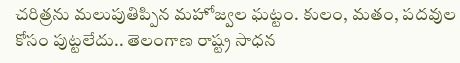చ‌రిత్ర‌ను మలుపుతిప్పిన మ‌హోజ్వ‌ల‌ ఘ‌ట్టం. కులం, మ‌తం, ప‌ద‌వుల కోసం పుట్ట‌లేదు.. తెలంగాణ రాష్ట్ర సాధ‌న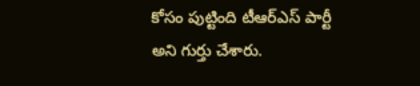కోసం పుట్టింది టీఆర్ఎస్ పార్టీ అని గుర్తు చేశారు.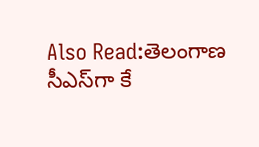Also Read:తెలంగాణ సీఎస్‌గా కే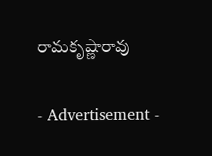రామకృష్ణారావు

- Advertisement -